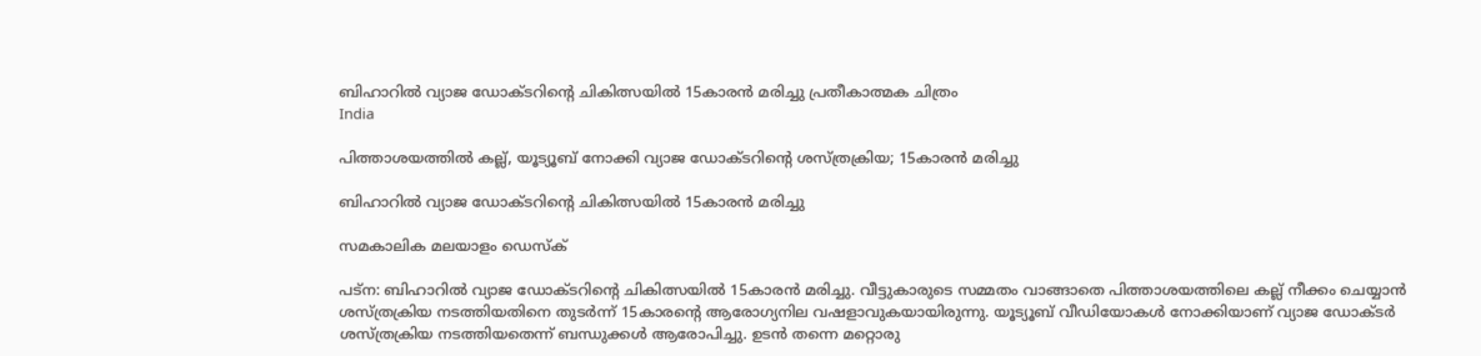ബിഹാറില്‍ വ്യാജ ഡോക്ടറിന്റെ ചികിത്സയില്‍ 15കാരന്‍ മരിച്ചു പ്രതീകാത്മക ചിത്രം
India

പിത്താശയത്തില്‍ കല്ല്, യൂട്യൂബ് നോക്കി വ്യാജ ഡോക്ടറിന്റെ ശസ്ത്രക്രിയ; 15കാരന്‍ മരിച്ചു

ബിഹാറില്‍ വ്യാജ ഡോക്ടറിന്റെ ചികിത്സയില്‍ 15കാരന്‍ മരിച്ചു

സമകാലിക മലയാളം ഡെസ്ക്

പട്ന: ബിഹാറില്‍ വ്യാജ ഡോക്ടറിന്റെ ചികിത്സയില്‍ 15കാരന്‍ മരിച്ചു. വീട്ടുകാരുടെ സമ്മതം വാങ്ങാതെ പിത്താശയത്തിലെ കല്ല് നീക്കം ചെയ്യാന്‍ ശസ്ത്രക്രിയ നടത്തിയതിനെ തുടര്‍ന്ന് 15കാരന്റെ ആരോഗ്യനില വഷളാവുകയായിരുന്നു. യൂട്യൂബ് വീഡിയോകള്‍ നോക്കിയാണ് വ്യാജ ഡോക്ടര്‍ ശസ്ത്രക്രിയ നടത്തിയതെന്ന് ബന്ധുക്കള്‍ ആരോപിച്ചു. ഉടന്‍ തന്നെ മറ്റൊരു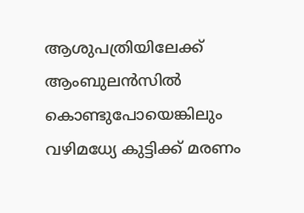ആശുപത്രിയിലേക്ക് ആംബുലന്‍സില്‍ കൊണ്ടുപോയെങ്കിലും വഴിമധ്യേ കുട്ടിക്ക് മരണം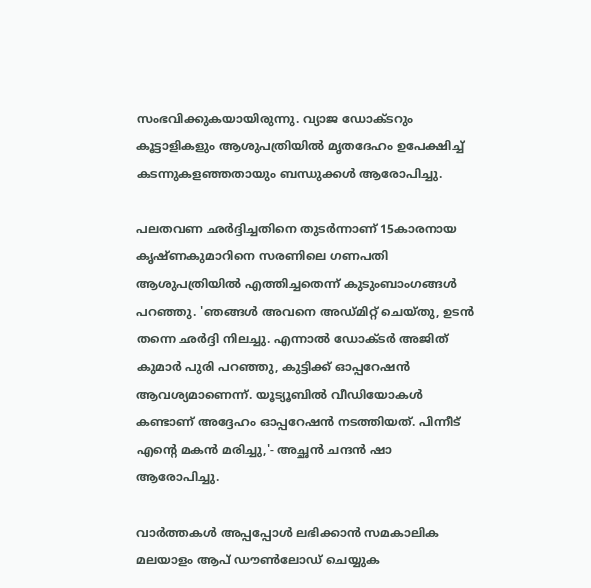സംഭവിക്കുകയായിരുന്നു. വ്യാജ ഡോക്ടറും കൂട്ടാളികളും ആശുപത്രിയില്‍ മൃതദേഹം ഉപേക്ഷിച്ച് കടന്നുകളഞ്ഞതായും ബന്ധുക്കള്‍ ആരോപിച്ചു.

പലതവണ ഛര്‍ദ്ദിച്ചതിനെ തുടര്‍ന്നാണ് 15കാരനായ കൃഷ്ണകുമാറിനെ സരണിലെ ഗണപതി ആശുപത്രിയില്‍ എത്തിച്ചതെന്ന് കുടുംബാംഗങ്ങള്‍ പറഞ്ഞു. 'ഞങ്ങള്‍ അവനെ അഡ്മിറ്റ് ചെയ്തു, ഉടന്‍ തന്നെ ഛര്‍ദ്ദി നിലച്ചു. എന്നാല്‍ ഡോക്ടര്‍ അജിത് കുമാര്‍ പുരി പറഞ്ഞു, കുട്ടിക്ക് ഓപ്പറേഷന്‍ ആവശ്യമാണെന്ന്. യൂട്യൂബില്‍ വീഡിയോകള്‍ കണ്ടാണ് അദ്ദേഹം ഓപ്പറേഷന്‍ നടത്തിയത്. പിന്നീട് എന്റെ മകന്‍ മരിച്ചു,'- അച്ഛന്‍ ചന്ദന്‍ ഷാ ആരോപിച്ചു.

വാര്‍ത്തകള്‍ അപ്പപ്പോള്‍ ലഭിക്കാന്‍ സമകാലിക മലയാളം ആപ് ഡൗണ്‍ലോഡ് ചെയ്യുക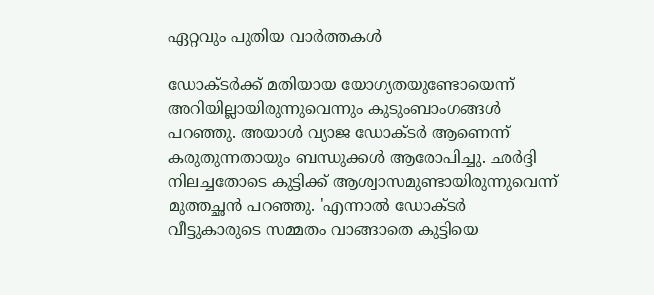ഏറ്റവും പുതിയ വാര്‍ത്തകള്‍

ഡോക്ടര്‍ക്ക് മതിയായ യോഗ്യതയുണ്ടോയെന്ന് അറിയില്ലായിരുന്നുവെന്നും കുടുംബാംഗങ്ങള്‍ പറഞ്ഞു. അയാള്‍ വ്യാജ ഡോക്ടര്‍ ആണെന്ന് കരുതുന്നതായും ബന്ധുക്കള്‍ ആരോപിച്ചു. ഛര്‍ദ്ദി നിലച്ചതോടെ കുട്ടിക്ക് ആശ്വാസമുണ്ടായിരുന്നുവെന്ന് മുത്തച്ഛന്‍ പറഞ്ഞു. 'എന്നാല്‍ ഡോക്ടര്‍ വീട്ടുകാരുടെ സമ്മതം വാങ്ങാതെ കുട്ടിയെ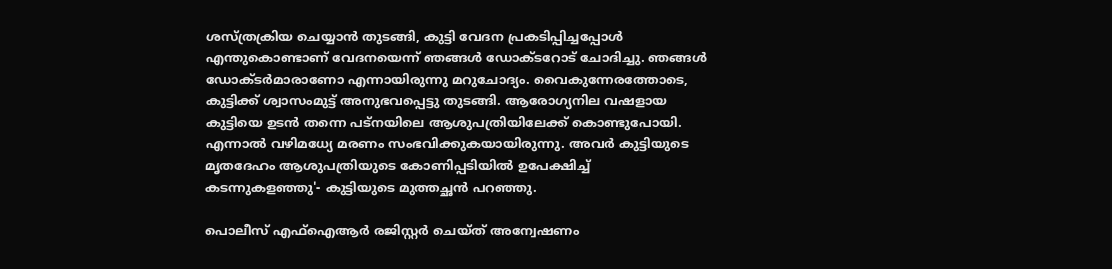ശസ്ത്രക്രിയ ചെയ്യാന്‍ തുടങ്ങി, കുട്ടി വേദന പ്രകടിപ്പിച്ചപ്പോള്‍ എന്തുകൊണ്ടാണ് വേദനയെന്ന് ഞങ്ങള്‍ ഡോക്ടറോട് ചോദിച്ചു. ഞങ്ങള്‍ ഡോക്ടര്‍മാരാണോ എന്നായിരുന്നു മറുചോദ്യം. വൈകുന്നേരത്തോടെ, കുട്ടിക്ക് ശ്വാസംമുട്ട് അനുഭവപ്പെട്ടു തുടങ്ങി. ആരോഗ്യനില വഷളായ കുട്ടിയെ ഉടന്‍ തന്നെ പട്‌നയിലെ ആശുപത്രിയിലേക്ക് കൊണ്ടുപോയി. എന്നാല്‍ വഴിമധ്യേ മരണം സംഭവിക്കുകയായിരുന്നു. അവര്‍ കുട്ടിയുടെ മൃതദേഹം ആശുപത്രിയുടെ കോണിപ്പടിയില്‍ ഉപേക്ഷിച്ച് കടന്നുകളഞ്ഞു'- കുട്ടിയുടെ മുത്തച്ഛന്‍ പറഞ്ഞു.

പൊലീസ് എഫ്‌ഐആര്‍ രജിസ്റ്റര്‍ ചെയ്ത് അന്വേഷണം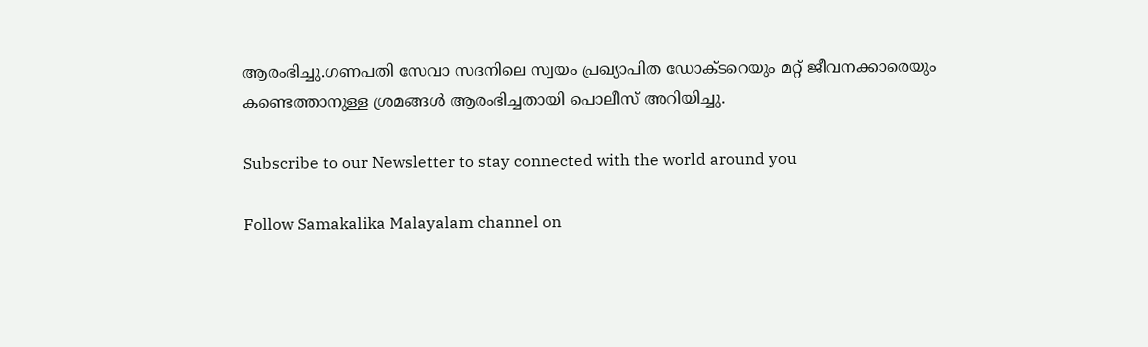ആരംഭിച്ചു.ഗണപതി സേവാ സദനിലെ സ്വയം പ്രഖ്യാപിത ഡോക്ടറെയും മറ്റ് ജീവനക്കാരെയും കണ്ടെത്താനുള്ള ശ്രമങ്ങള്‍ ആരംഭിച്ചതായി പൊലീസ് അറിയിച്ചു.

Subscribe to our Newsletter to stay connected with the world around you

Follow Samakalika Malayalam channel on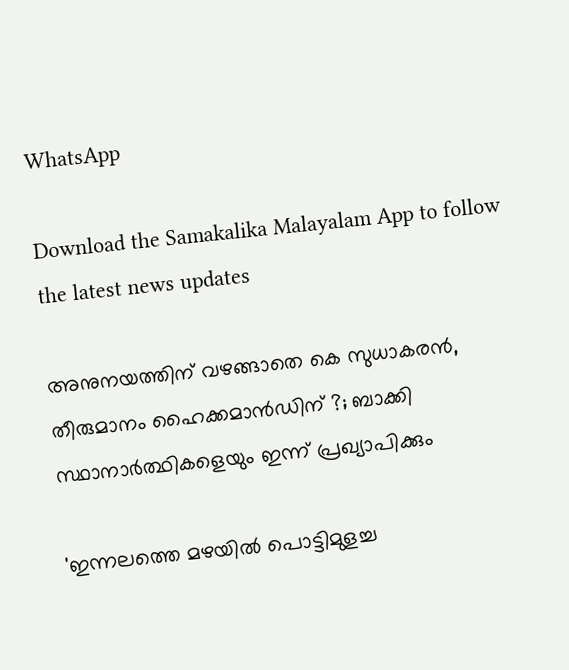WhatsApp

Download the Samakalika Malayalam App to follow the latest news updates

അനുനയത്തിന് വഴങ്ങാതെ കെ സുധാകരന്‍, തീരുമാനം ഹൈക്കമാന്‍ഡിന് ?; ബാക്കി സ്ഥാനാര്‍ത്ഥികളെയും ഇന്ന് പ്രഖ്യാപിക്കും

'ഇന്നലത്തെ മഴയിൽ പൊട്ടിമുളച്ച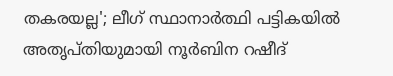തകരയല്ല'; ലീഗ് സ്ഥാനാർത്ഥി പട്ടികയിൽ അതൃപ്തിയുമായി നൂർബിന റഷീദ്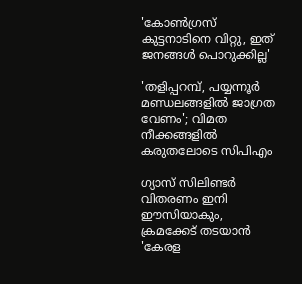'കോൺഗ്രസ് കുട്ടനാടിനെ വിറ്റു, ഇത് ജനങ്ങൾ പൊറുക്കില്ല'

'തളിപ്പറമ്പ്, പയ്യന്നൂര്‍ മണ്ഡലങ്ങളില്‍ ജാഗ്രത വേണം'; വിമത നീക്കങ്ങളില്‍ കരുതലോടെ സിപിഎം

ഗ്യാസ് സിലിണ്ടർ വിതരണം ഇനി ഈസിയാകും, ക്രമക്കേട് തടയാൻ 'കേരള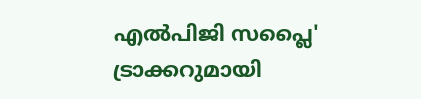എൽപിജി സപ്ലൈ' ട്രാക്കറുമായി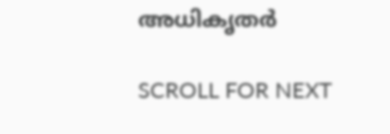അധികൃതർ

SCROLL FOR NEXT